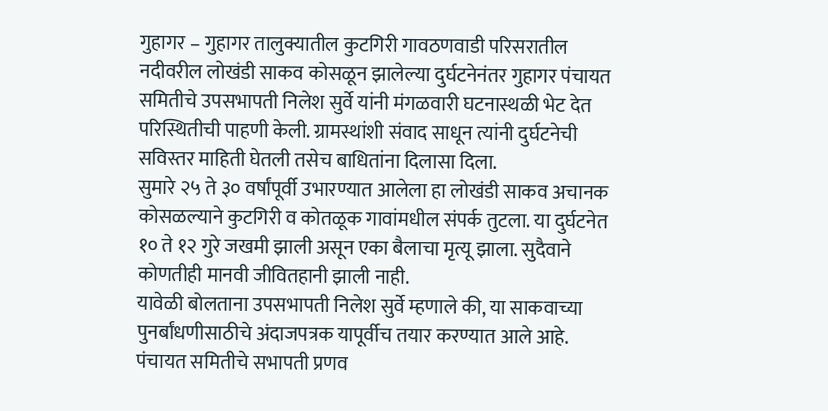गुहागर – गुहागर तालुक्यातील कुटगिरी गावठणवाडी परिसरातील नदीवरील लोखंडी साकव कोसळून झालेल्या दुर्घटनेनंतर गुहागर पंचायत समितीचे उपसभापती निलेश सुर्वे यांनी मंगळवारी घटनास्थळी भेट देत परिस्थितीची पाहणी केली. ग्रामस्थांशी संवाद साधून त्यांनी दुर्घटनेची सविस्तर माहिती घेतली तसेच बाधितांना दिलासा दिला.
सुमारे २५ ते ३० वर्षांपूर्वी उभारण्यात आलेला हा लोखंडी साकव अचानक कोसळल्याने कुटगिरी व कोतळूक गावांमधील संपर्क तुटला. या दुर्घटनेत १० ते १२ गुरे जखमी झाली असून एका बैलाचा मृत्यू झाला. सुदैवाने कोणतीही मानवी जीवितहानी झाली नाही.
यावेळी बोलताना उपसभापती निलेश सुर्वे म्हणाले की, या साकवाच्या पुनर्बांधणीसाठीचे अंदाजपत्रक यापूर्वीच तयार करण्यात आले आहे. पंचायत समितीचे सभापती प्रणव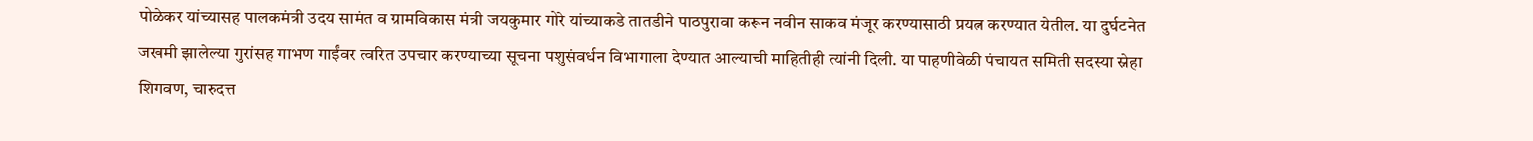पोळेकर यांच्यासह पालकमंत्री उदय सामंत व ग्रामविकास मंत्री जयकुमार गोरे यांच्याकडे तातडीने पाठपुरावा करून नवीन साकव मंजूर करण्यासाठी प्रयत्न करण्यात येतील. या दुर्घटनेत जखमी झालेल्या गुरांसह गाभण गाईंवर त्वरित उपचार करण्याच्या सूचना पशुसंवर्धन विभागाला देण्यात आल्याची माहितीही त्यांनी दिली. या पाहणीवेळी पंचायत समिती सदस्या स्नेहा शिगवण, चारुदत्त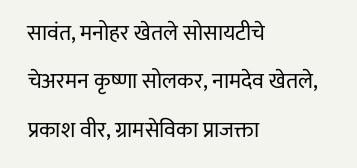सावंत, मनोहर खेतले सोसायटीचे चेअरमन कृष्णा सोलकर, नामदेव खेतले, प्रकाश वीर, ग्रामसेविका प्राजक्ता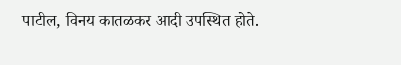पाटील, विनय कातळकर आदी उपस्थित होते.